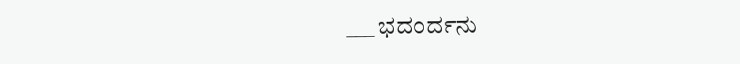___ ಭದಂರ್ದನು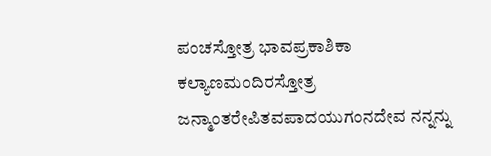ಪಂಚಸ್ತೋತ್ರ ಭಾವಪ್ರಕಾಶಿಕಾ ಕಲ್ಯಾಣಮಂದಿರಸ್ತೋತ್ರ ಜನ್ಮಾಂತರೇಪಿತವಪಾದಯುಗಂನದೇವ ನನ್ನನ್ನು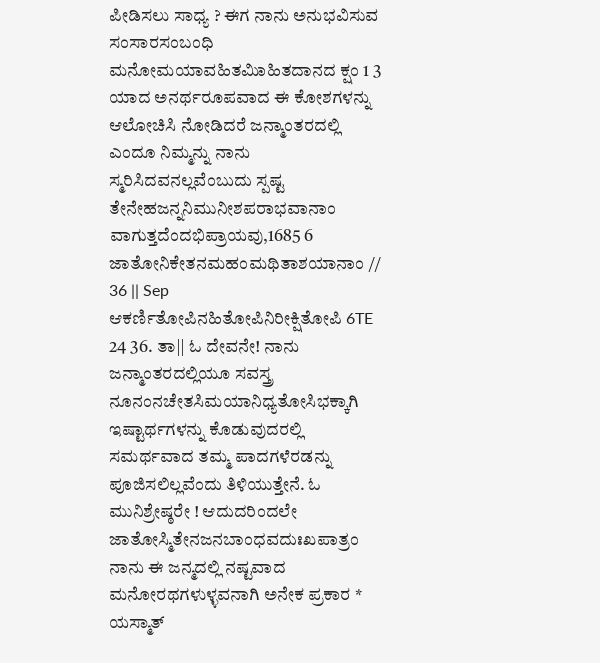ಪೀಡಿಸಲು ಸಾಧ್ಯ ? ಈಗ ನಾನು ಅನುಭವಿಸುವ ಸಂಸಾರಸಂಬಂಧಿ ಮನೋಮಯಾವಹಿತಮಿಾಹಿತದಾನದ ಕ್ಷಂ 1 3 ಯಾದ ಅನರ್ಥರೂಪವಾದ ಈ ಕೋಶಗಳನ್ನು ಆಲೋಚಿಸಿ ನೋಡಿದರೆ ಜನ್ಮಾಂತರದಲ್ಲಿ ಎಂದೂ ನಿಮ್ಮನ್ನು ನಾನು ಸ್ಮರಿಸಿದವನಲ್ಲವೆಂಬುದು ಸ್ಪಷ್ಟ ತೇನೇಹಜನ್ನನಿಮುನೀಶಪರಾಭವಾನಾಂ ವಾಗುತ್ತದೆಂದಭಿಪ್ರಾಯವು,1685 6 ಜಾತೋನಿಕೇತನಮಹಂಮಥಿತಾಶಯಾನಾಂ // 36 || Sep ಆಕರ್ಣಿತೋಪಿನಹಿತೋಪಿನಿರೀಕ್ಷಿತೋಪಿ 6TE 24 36. ತಾ|| ಓ ದೇವನೇ! ನಾನು ಜನ್ಮಾಂತರದಲ್ಲಿಯೂ ಸವಸ್ತ್ರ ನೂನಂನಚೇತಸಿಮಯಾನಿಧ್ಯತೋಸಿಭಕ್ಕಾಗಿ ಇಷ್ಟಾರ್ಥಗಳನ್ನು ಕೊಡುವುದರಲ್ಲಿ ಸಮರ್ಥವಾದ ತಮ್ಮ ಪಾದಗಳೆರಡನ್ನು ಪೂಜಿಸಲಿಲ್ಲವೆಂದು ತಿಳಿಯುತ್ತೇನೆ. ಓ ಮುನಿಶ್ರೇಷ್ಠರೇ ! ಆದುದರಿಂದಲೇ ಜಾತೋಸ್ಮಿತೇನಜನಬಾಂಧವದುಃಖಪಾತ್ರಂ ನಾನು ಈ ಜನ್ಮದಲ್ಲಿ ನಷ್ಟವಾದ ಮನೋರಥಗಳುಳ್ಳವನಾಗಿ ಅನೇಕ ಪ್ರಕಾರ * ಯಸ್ಮಾತ್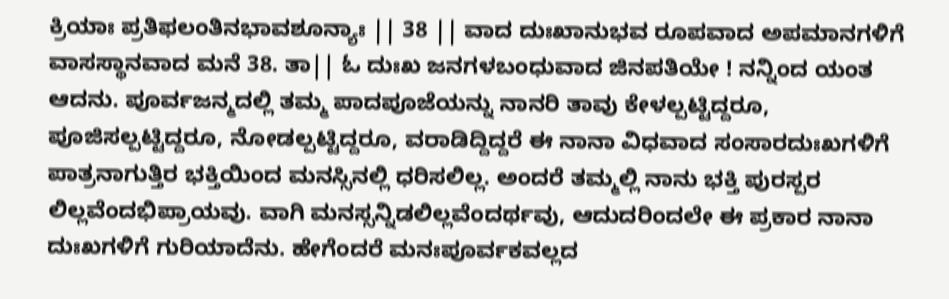ಕ್ರಿಯಾಃ ಪ್ರತಿಫಲಂತಿನಭಾವಶೂನ್ಯಾಃ || 38 || ವಾದ ದುಃಖಾನುಭವ ರೂಪವಾದ ಅಪಮಾನಗಳಿಗೆ ವಾಸಸ್ಥಾನವಾದ ಮನೆ 38. ತಾ|| ಓ ದುಃಖ ಜನಗಳಬಂಧುವಾದ ಜಿನಪತಿಯೇ ! ನನ್ನಿಂದ ಯಂತ ಆದನು. ಪೂರ್ವಜನ್ಮದಲ್ಲಿ ತಮ್ಮ ಪಾದಪೂಜೆಯನ್ನು ನಾನರಿ ತಾವು ಕೇಳಲ್ಪಟ್ಟಿದ್ದರೂ, ಪೂಜಿಸಲ್ಪಟ್ಟಿದ್ದರೂ, ನೋಡಲ್ಪಟ್ಟಿದ್ದರೂ, ವರಾಡಿದ್ದಿದ್ದರೆ ಈ ನಾನಾ ವಿಧವಾದ ಸಂಸಾರದುಃಖಗಳಿಗೆ ಪಾತ್ರನಾಗುತ್ತಿರ ಭಕ್ತಿಯಿಂದ ಮನಸ್ಸಿನಲ್ಲಿ ಧರಿಸಲಿಲ್ಲ. ಅಂದರೆ ತಮ್ಮಲ್ಲಿ ನಾನು ಭಕ್ತಿ ಪುರಸ್ಪರ ಲಿಲ್ಲವೆಂದಭಿಪ್ರಾಯವು. ವಾಗಿ ಮನಸ್ಸನ್ನಿಡಲಿಲ್ಲವೆಂದರ್ಥವು, ಆದುದರಿಂದಲೇ ಈ ಪ್ರಕಾರ ನಾನಾ ದುಃಖಗಳಿಗೆ ಗುರಿಯಾದೆನು. ಹೇಗೆಂದರೆ ಮನಃಪೂರ್ವಕವಲ್ಲದ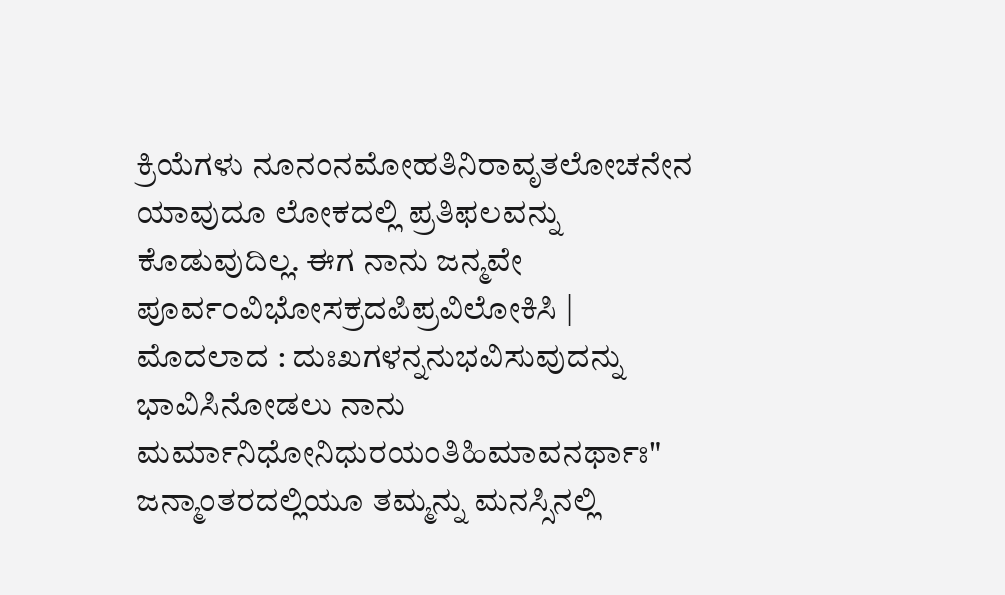ಕ್ರಿಯೆಗಳು ನೂನಂನಮೋಹತಿನಿರಾವೃತಲೋಚನೇನ ಯಾವುದೂ ಲೋಕದಲ್ಲಿ ಪ್ರತಿಫಲವನ್ನು ಕೊಡುವುದಿಲ್ಲ. ಈಗ ನಾನು ಜನ್ಮವೇ ಪೂರ್ವ೦ವಿಭೋಸಕ್ರದಪಿಪ್ರವಿಲೋಕಿಸಿ | ಮೊದಲಾದ : ದುಃಖಗಳನ್ನನುಭವಿಸುವುದನ್ನು ಭಾವಿಸಿನೋಡಲು ನಾನು ಮರ್ಮಾನಿಧೋನಿಧುರಯಂತಿಹಿಮಾವನರ್ಥಾಃ" ಜನ್ಮಾಂತರದಲ್ಲಿಯೂ ತಮ್ಮನ್ನು ಮನಸ್ಸಿನಲ್ಲಿ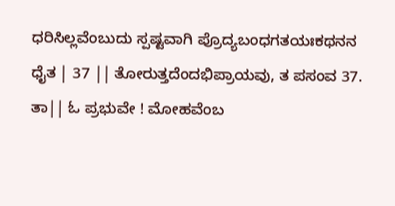ಧರಿಸಿಲ್ಲವೆಂಬುದು ಸ್ಪಷ್ಟವಾಗಿ ಪ್ರೊದ್ಯಬಂಧಗತಯಃಕಥನನ ಧೈತ | 37 || ತೋರುತ್ತದೆಂದಭಿಪ್ರಾಯವು, ತ ಪಸಂವ 37. ತಾ|| ಓ ಪ್ರಭುವೇ ! ಮೋಹವೆಂಬ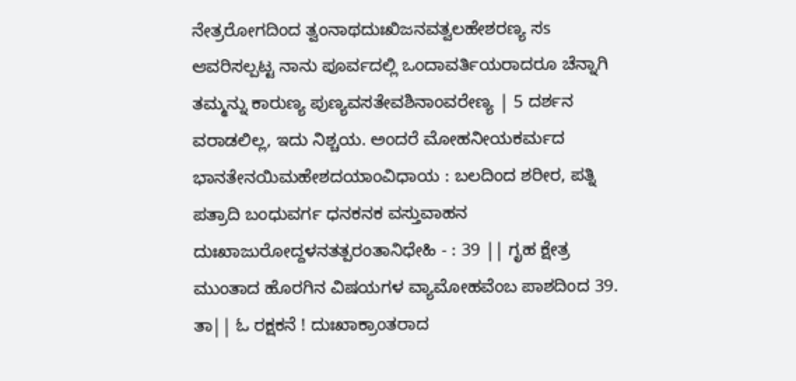ನೇತ್ರರೋಗದಿಂದ ತ್ವಂನಾಥದುಃಖಿಜನವತ್ವಲಹೇಶರಣ್ಯ ಸs ಆವರಿಸಲ್ಪಟ್ಟ ನಾನು ಪೂರ್ವದಲ್ಲಿ ಒಂದಾವರ್ತಿಯರಾದರೂ ಚೆನ್ನಾಗಿ ತಮ್ಮನ್ನು ಕಾರುಣ್ಯ ಪುಣ್ಯವಸತೇವಶಿನಾಂವರೇಣ್ಯ | 5 ದರ್ಶನ ವರಾಡಲಿಲ್ಲ, ಇದು ನಿಶ್ಚಯ. ಅಂದರೆ ಮೋಹನೀಯಕರ್ಮದ ಭಾನತೇನಯಿಮಹೇಶದಯಾಂವಿಧಾಯ : ಬಲದಿಂದ ಶರೀರ, ಪತ್ನಿ ಪತ್ರಾದಿ ಬಂಧುವರ್ಗ ಧನಕನಕ ವಸ್ತುವಾಹನ ದುಃಖಾಜುರೋದ್ದಳನತತ್ಪರಂತಾನಿಧೇಹಿ - : 39 || ಗೃಹ ಕ್ಷೇತ್ರ ಮುಂತಾದ ಹೊರಗಿನ ವಿಷಯಗಳ ವ್ಯಾಮೋಹವೆಂಬ ಪಾಶದಿಂದ 39. ತಾ|| ಓ ರಕ್ಷಕನೆ ! ದುಃಖಾಕ್ರಾಂತರಾದ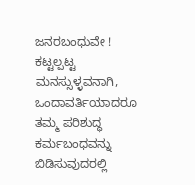ಜನರಬಂಧುವೇ ! ಕಟ್ಟಲ್ಪಟ್ಟ ಮನಸ್ಸುಳ್ಳವನಾಗಿ, ಒಂದಾವರ್ತಿಯಾದರೂ ತಮ್ಮ ಪರಿಶುದ್ಧ ಕರ್ಮಬಂಧವನ್ನು ಬಿಡಿಸುವುದರಲ್ಲಿ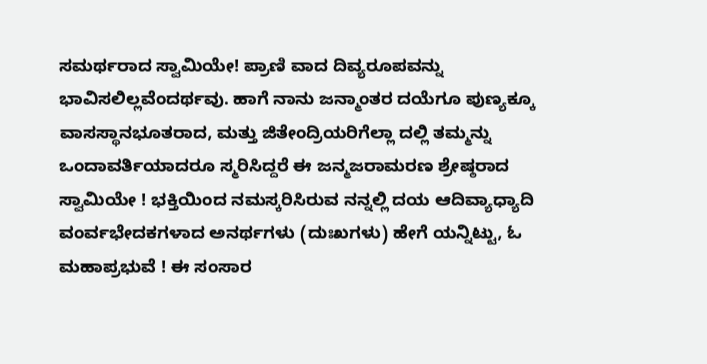ಸಮರ್ಥರಾದ ಸ್ವಾಮಿಯೇ! ಪ್ರಾಣಿ ವಾದ ದಿವ್ಯರೂಪವನ್ನು ಭಾವಿಸಲಿಲ್ಲವೆಂದರ್ಥವು. ಹಾಗೆ ನಾನು ಜನ್ಮಾಂತರ ದಯೆಗೂ ಪುಣ್ಯಕ್ಕೂ ವಾಸಸ್ಥಾನಭೂತರಾದ, ಮತ್ತು ಜಿತೇಂದ್ರಿಯರಿಗೆಲ್ಲಾ ದಲ್ಲಿ ತಮ್ಮನ್ನು ಒಂದಾವರ್ತಿಯಾದರೂ ಸ್ಮರಿಸಿದ್ದರೆ ಈ ಜನ್ಮಜರಾಮರಣ ಶ್ರೇಷ್ಠರಾದ ಸ್ವಾಮಿಯೇ ! ಭಕ್ತಿಯಿಂದ ನಮಸ್ಕರಿಸಿರುವ ನನ್ನಲ್ಲಿ ದಯ ಆದಿವ್ಯಾಧ್ಯಾದಿ ವಂರ್ವಭೇದಕಗಳಾದ ಅನರ್ಥಗಳು (ದುಃಖಗಳು) ಹೇಗೆ ಯನ್ನಿಟ್ಟು, ಓ ಮಹಾಪ್ರಭುವೆ ! ಈ ಸಂಸಾರ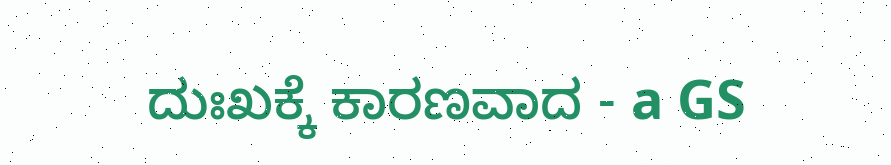ದುಃಖಕ್ಕೆ ಕಾರಣವಾದ - a GS